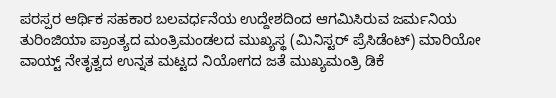ಪರಸ್ಪರ ಆರ್ಥಿಕ ಸಹಕಾರ ಬಲವರ್ಧನೆಯ ಉದ್ದೇಶದಿಂದ ಆಗಮಿಸಿರುವ ಜರ್ಮನಿಯ ತುರಿಂಜಿಯಾ ಪ್ರಾಂತ್ಯದ ಮಂತ್ರಿಮಂಡಲದ ಮುಖ್ಯಸ್ಥ (ಮಿನಿಸ್ಟರ್ ಪ್ರೆಸಿಡೆಂಟ್) ಮಾರಿಯೋ ವಾಯ್ಟ್ ನೇತೃತ್ವದ ಉನ್ನತ ಮಟ್ಟದ ನಿಯೋಗದ ಜತೆ ಮುಖ್ಯಮಂತ್ರಿ ಡಿಕೆ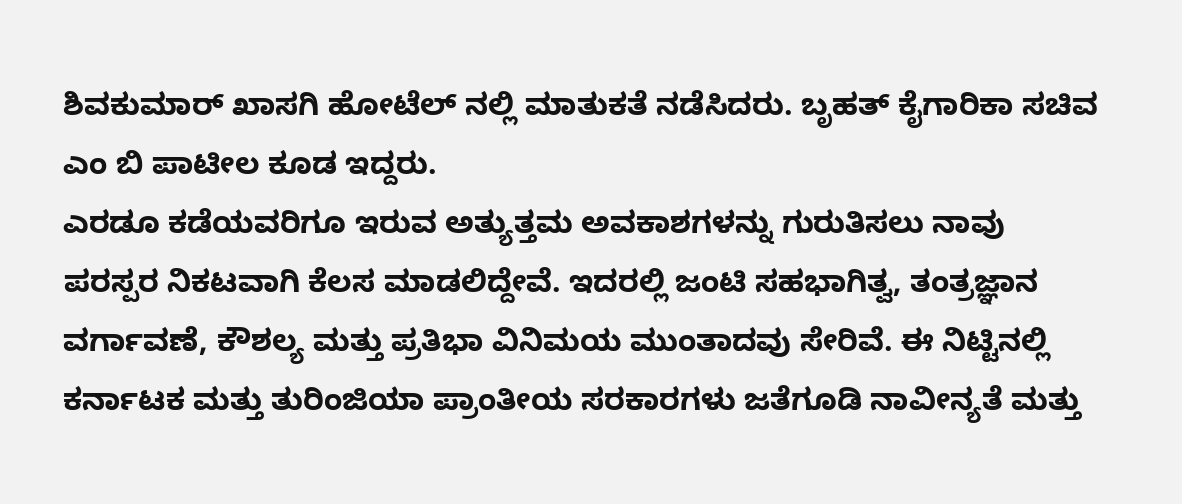ಶಿವಕುಮಾರ್ ಖಾಸಗಿ ಹೋಟೆಲ್ ನಲ್ಲಿ ಮಾತುಕತೆ ನಡೆಸಿದರು. ಬೃಹತ್ ಕೈಗಾರಿಕಾ ಸಚಿವ ಎಂ ಬಿ ಪಾಟೀಲ ಕೂಡ ಇದ್ದರು.
ಎರಡೂ ಕಡೆಯವರಿಗೂ ಇರುವ ಅತ್ಯುತ್ತಮ ಅವಕಾಶಗಳನ್ನು ಗುರುತಿಸಲು ನಾವು ಪರಸ್ಪರ ನಿಕಟವಾಗಿ ಕೆಲಸ ಮಾಡಲಿದ್ದೇವೆ. ಇದರಲ್ಲಿ ಜಂಟಿ ಸಹಭಾಗಿತ್ವ, ತಂತ್ರಜ್ಞಾನ ವರ್ಗಾವಣೆ, ಕೌಶಲ್ಯ ಮತ್ತು ಪ್ರತಿಭಾ ವಿನಿಮಯ ಮುಂತಾದವು ಸೇರಿವೆ. ಈ ನಿಟ್ಟಿನಲ್ಲಿ ಕರ್ನಾಟಕ ಮತ್ತು ತುರಿಂಜಿಯಾ ಪ್ರಾಂತೀಯ ಸರಕಾರಗಳು ಜತೆಗೂಡಿ ನಾವೀನ್ಯತೆ ಮತ್ತು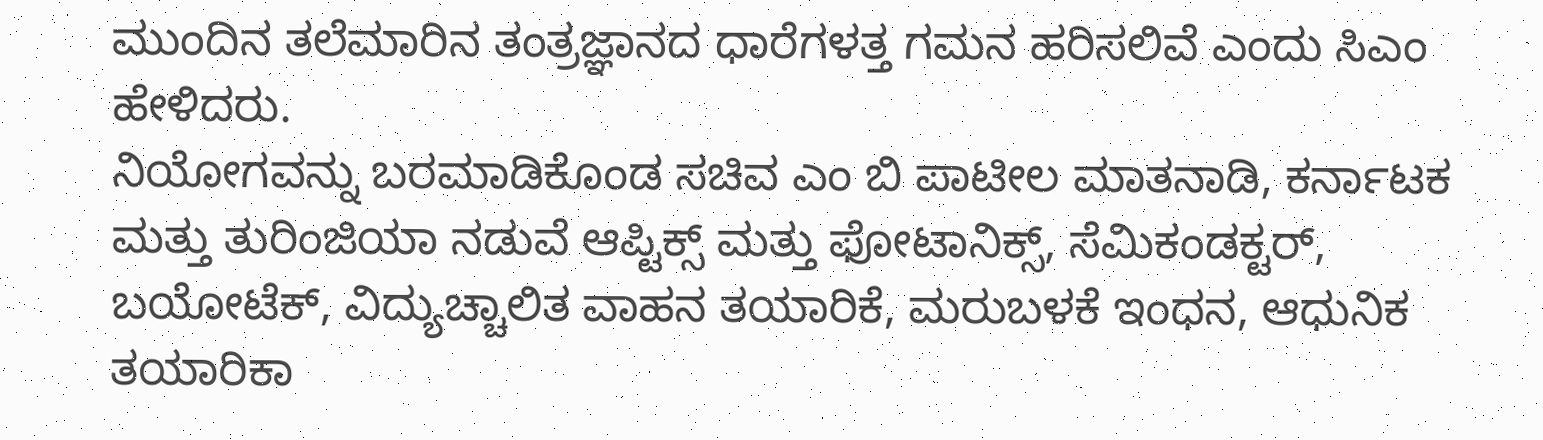ಮುಂದಿನ ತಲೆಮಾರಿನ ತಂತ್ರಜ್ಞಾನದ ಧಾರೆಗಳತ್ತ ಗಮನ ಹರಿಸಲಿವೆ ಎಂದು ಸಿಎಂ ಹೇಳಿದರು.
ನಿಯೋಗವನ್ನು ಬರಮಾಡಿಕೊಂಡ ಸಚಿವ ಎಂ ಬಿ ಪಾಟೀಲ ಮಾತನಾಡಿ, ಕರ್ನಾಟಕ ಮತ್ತು ತುರಿಂಜಿಯಾ ನಡುವೆ ಆಪ್ಟಿಕ್ಸ್ ಮತ್ತು ಫೋಟಾನಿಕ್ಸ್, ಸೆಮಿಕಂಡಕ್ಟರ್, ಬಯೋಟೆಕ್, ವಿದ್ಯುಚ್ಚಾಲಿತ ವಾಹನ ತಯಾರಿಕೆ, ಮರುಬಳಕೆ ಇಂಧನ, ಆಧುನಿಕ ತಯಾರಿಕಾ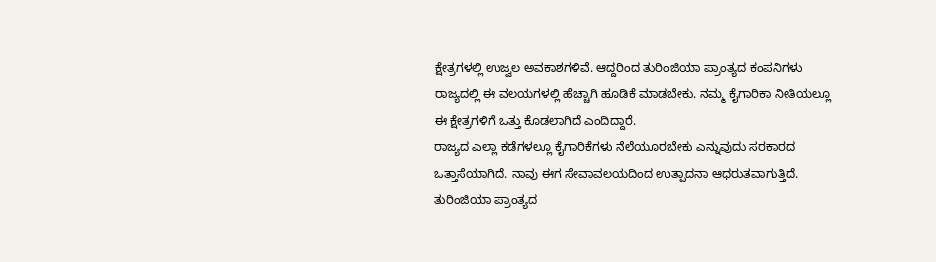ಕ್ಷೇತ್ರಗಳಲ್ಲಿ ಉಜ್ವಲ ಅವಕಾಶಗಳಿವೆ. ಆದ್ದರಿಂದ ತುರಿಂಜಿಯಾ ಪ್ರಾಂತ್ಯದ ಕಂಪನಿಗಳು ರಾಜ್ಯದಲ್ಲಿ ಈ ವಲಯಗಳಲ್ಲಿ ಹೆಚ್ಚಾಗಿ ಹೂಡಿಕೆ ಮಾಡಬೇಕು. ನಮ್ಮ ಕೈಗಾರಿಕಾ ನೀತಿಯಲ್ಲೂ ಈ ಕ್ಷೇತ್ರಗಳಿಗೆ ಒತ್ತು ಕೊಡಲಾಗಿದೆ ಎಂದಿದ್ದಾರೆ.
ರಾಜ್ಯದ ಎಲ್ಲಾ ಕಡೆಗಳಲ್ಲೂ ಕೈಗಾರಿಕೆಗಳು ನೆಲೆಯೂರಬೇಕು ಎನ್ನುವುದು ಸರಕಾರದ ಒತ್ತಾಸೆಯಾಗಿದೆ. ನಾವು ಈಗ ಸೇವಾವಲಯದಿಂದ ಉತ್ಪಾದನಾ ಆಧರುತವಾಗುತ್ತಿದೆ. ತುರಿಂಜಿಯಾ ಪ್ರಾಂತ್ಯದ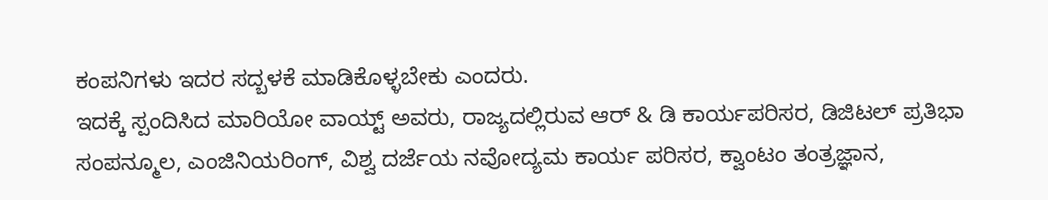ಕಂಪನಿಗಳು ಇದರ ಸದ್ಬಳಕೆ ಮಾಡಿಕೊಳ್ಳಬೇಕು ಎಂದರು.
ಇದಕ್ಕೆ ಸ್ಪಂದಿಸಿದ ಮಾರಿಯೋ ವಾಯ್ಟ್ ಅವರು, ರಾಜ್ಯದಲ್ಲಿರುವ ಆರ್ & ಡಿ ಕಾರ್ಯಪರಿಸರ, ಡಿಜಿಟಲ್ ಪ್ರತಿಭಾ ಸಂಪನ್ಮೂಲ, ಎಂಜಿನಿಯರಿಂಗ್, ವಿಶ್ವ ದರ್ಜೆಯ ನವೋದ್ಯಮ ಕಾರ್ಯ ಪರಿಸರ, ಕ್ವಾಂಟಂ ತಂತ್ರಜ್ಞಾನ,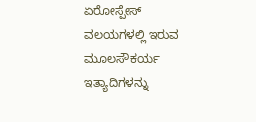ಏರೋಸ್ಪೇಸ್ ವಲಯಗಳಲ್ಲಿ ಇರುವ ಮೂಲಸೌಕರ್ಯ ಇತ್ಯಾದಿಗಳನ್ನು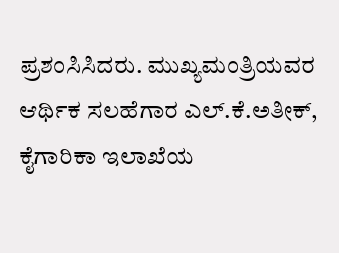ಪ್ರಶಂಸಿಸಿದರು. ಮುಖ್ಯಮಂತ್ರಿಯವರ ಆರ್ಥಿಕ ಸಲಹೆಗಾರ ಎಲ್.ಕೆ.ಅತೀಕ್, ಕೈಗಾರಿಕಾ ಇಲಾಖೆಯ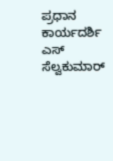ಪ್ರಧಾನ ಕಾರ್ಯದರ್ಶಿ ಎಸ್ ಸೆಲ್ವಕುಮಾರ್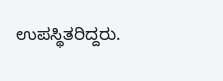ಉಪಸ್ಥಿತರಿದ್ದರು.